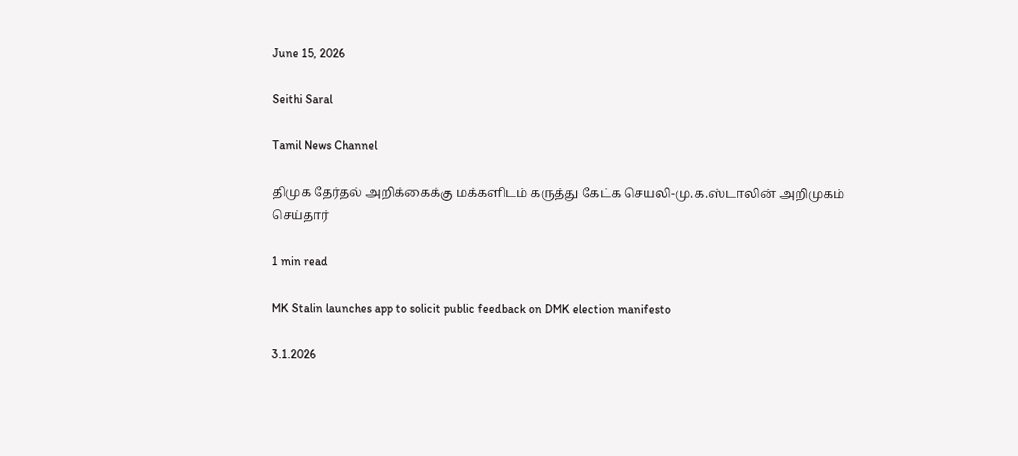June 15, 2026

Seithi Saral

Tamil News Channel

திமுக தேர்தல் அறிக்கைக்கு மக்களிடம் கருத்து கேட்க செயலி-மு.க.ஸ்டாலின் அறிமுகம் செய்தார்

1 min read

MK Stalin launches app to solicit public feedback on DMK election manifesto

3.1.2026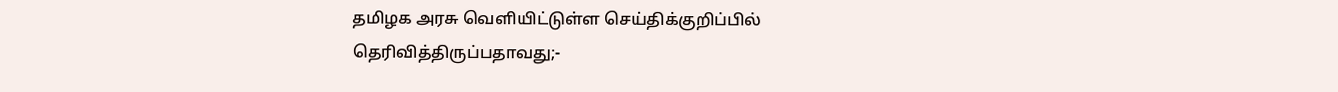தமிழக அரசு வெளியிட்டுள்ள செய்திக்குறிப்பில் தெரிவித்திருப்பதாவது;-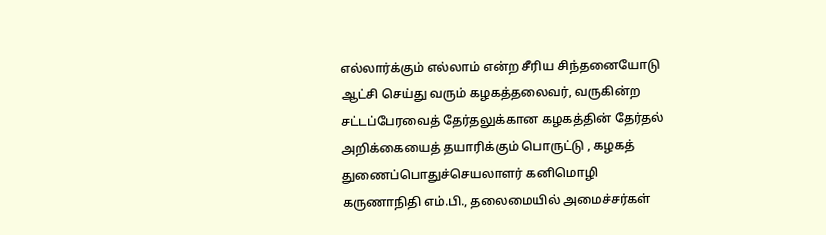எல்லார்க்கும் எல்லாம் என்ற சீரிய சிந்தனையோடு ஆட்சி செய்து வரும் கழகத்தலைவர், வருகின்ற சட்டப்பேரவைத் தேர்தலுக்கான கழகத்தின் தேர்தல் அறிக்கையைத் தயாரிக்கும் பொருட்டு , கழகத் துணைப்பொதுச்செயலாளர் கனிமொழி கருணாநிதி எம்.பி., தலைமையில் அமைச்சர்கள்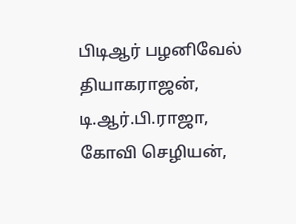பிடிஆர் பழனிவேல் தியாகராஜன், டி.ஆர்.பி.ராஜா, கோவி செழியன்,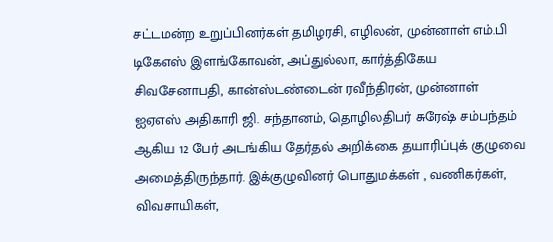சட்டமன்ற உறுப்பினர்கள் தமிழரசி, எழிலன், முன்னாள் எம்.பி டிகேஎஸ் இளங்கோவன், அப்துல்லா, கார்த்திகேய சிவசேனாபதி, கான்ஸ்டண்டைன் ரவீந்திரன், முன்னாள் ஐஏஎஸ் அதிகாரி ஜி. சந்தானம், தொழிலதிபர் சுரேஷ் சம்பந்தம் ஆகிய 12 பேர் அடங்கிய தேர்தல் அறிக்கை தயாரிப்புக் குழுவை அமைத்திருந்தார். இக்குழுவினர் பொதுமக்கள் , வணிகர்கள், விவசாயிகள்,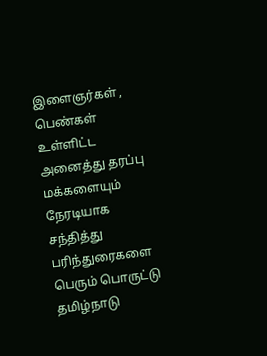இளைஞர்கள் , பெண்கள் உள்ளிட்ட அனைத்து தரப்பு மக்களையும் நேரடியாக சந்தித்து பரிந்துரைகளை பெரும் பொருட்டு தமிழ்நாடு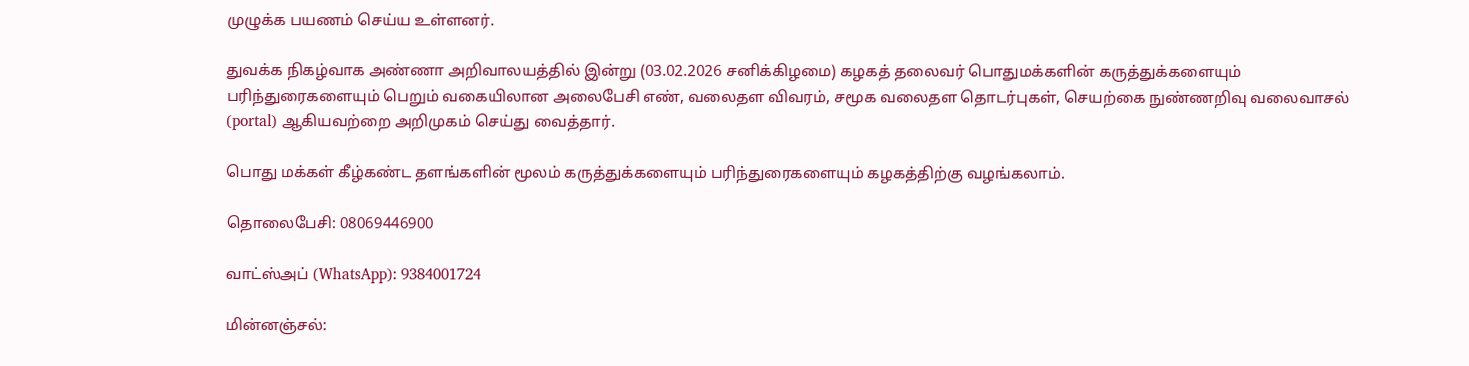முழுக்க பயணம் செய்ய உள்ளனர்.

துவக்க நிகழ்வாக அண்ணா அறிவாலயத்தில் இன்று (03.02.2026 சனிக்கிழமை) கழகத் தலைவர் பொதுமக்களின் கருத்துக்களையும் பரிந்துரைகளையும் பெறும் வகையிலான அலைபேசி எண், வலைதள விவரம், சமூக வலைதள தொடர்புகள், செயற்கை நுண்ணறிவு வலைவாசல் (portal) ஆகியவற்றை அறிமுகம் செய்து வைத்தார்.

பொது மக்கள் கீழ்கண்ட தளங்களின் மூலம் கருத்துக்களையும் பரிந்துரைகளையும் கழகத்திற்கு வழங்கலாம்.

தொலைபேசி: 08069446900

வாட்ஸ்அப் (WhatsApp): 9384001724

மின்னஞ்சல்: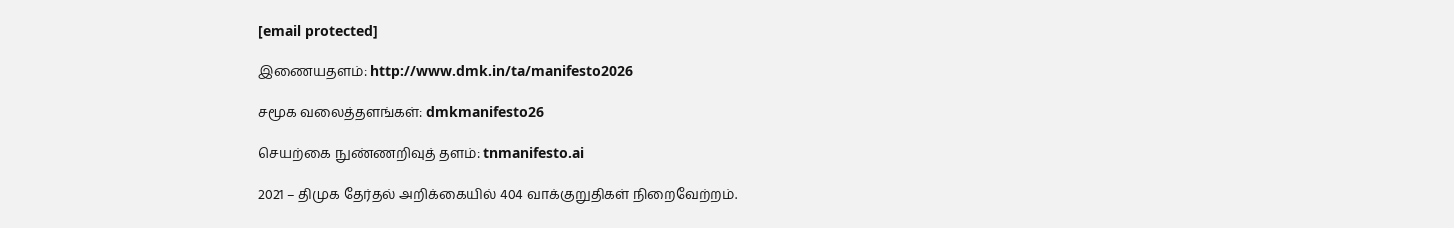[email protected]

இணையதளம்: http://www.dmk.in/ta/manifesto2026

சமூக வலைத்தளங்கள்: dmkmanifesto26

செயற்கை நுண்ணறிவுத் தளம்: tnmanifesto.ai

2021 – திமுக தேர்தல் அறிக்கையில் 404 வாக்குறுதிகள் நிறைவேற்றம்.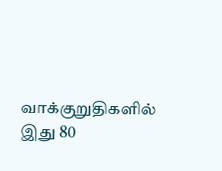வாக்குறுதிகளில் இது 80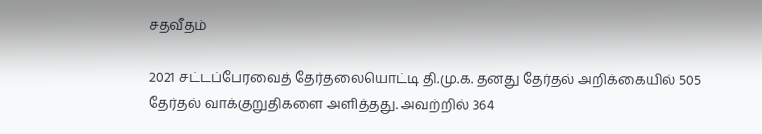சதவீதம்

2021 சட்டப்பேரவைத் தேர்தலையொட்டி தி.மு.க. தனது தேர்தல் அறிக்கையில் 505 தேர்தல் வாக்குறுதிகளை அளித்தது. அவற்றில் 364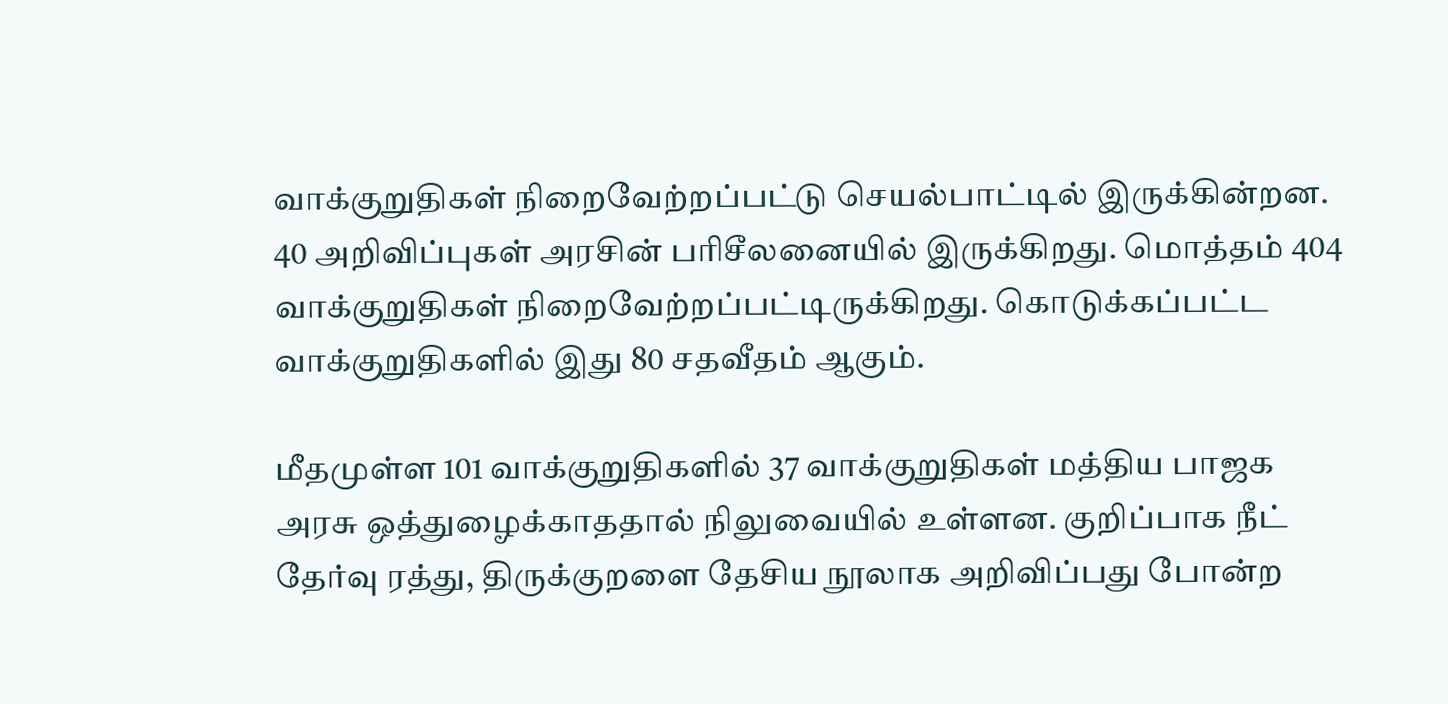வாக்குறுதிகள் நிறைவேற்றப்பட்டு செயல்பாட்டில் இருக்கின்றன. 40 அறிவிப்புகள் அரசின் பரிசீலனையில் இருக்கிறது. மொத்தம் 404 வாக்குறுதிகள் நிறைவேற்றப்பட்டிருக்கிறது. கொடுக்கப்பட்ட வாக்குறுதிகளில் இது 80 சதவீதம் ஆகும்.

மீதமுள்ள 101 வாக்குறுதிகளில் 37 வாக்குறுதிகள் மத்திய பாஜக அரசு ஒத்துழைக்காததால் நிலுவையில் உள்ளன. குறிப்பாக நீட் தேர்வு ரத்து, திருக்குறளை தேசிய நூலாக அறிவிப்பது போன்ற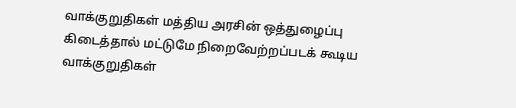வாக்குறுதிகள் மத்திய அரசின் ஒத்துழைப்பு கிடைத்தால் மட்டுமே நிறைவேற்றப்படக் கூடிய வாக்குறுதிகள்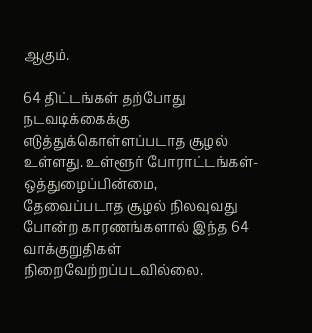ஆகும்.

64 திட்டங்கள் தற்போது நடவடிக்கைக்கு எடுத்துக்கொள்ளப்படாத சூழல் உள்ளது. உள்ளூர் போராட்டங்கள்- ஒத்துழைப்பின்மை, தேவைப்படாத சூழல் நிலவுவது போன்ற காரணங்களால் இந்த 64 வாக்குறுதிகள் நிறைவேற்றப்படவில்லை.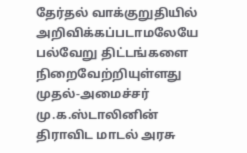தேர்தல் வாக்குறுதியில் அறிவிக்கப்படாமலேயே பல்வேறு திட்டங்களை நிறைவேற்றியுள்ளது முதல்-அமைச்சர் மு.க.ஸ்டாலினின் திராவிட மாடல் அரசு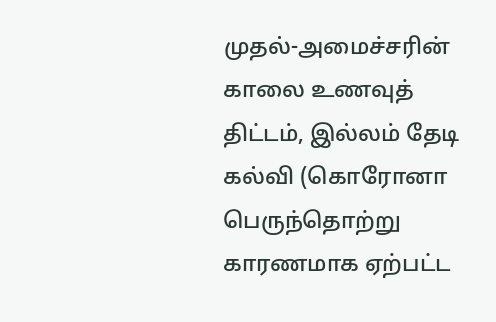முதல்-அமைச்சரின் காலை உணவுத் திட்டம், இல்லம் தேடி கல்வி (கொரோனா பெருந்தொற்று காரணமாக ஏற்பட்ட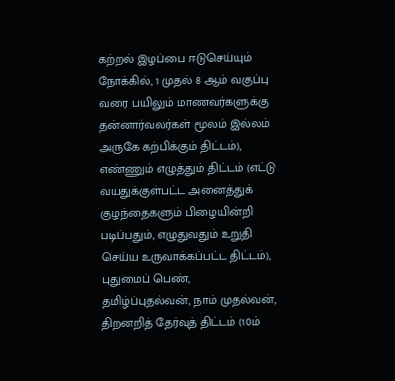கற்றல் இழப்பை ஈடுசெய்யும் நோக்கில், 1 முதல் 8 ஆம் வகுப்பு வரை பயிலும் மாணவர்களுக்கு தன்னார்வலர்கள் மூலம் இல்லம் அருகே கற்பிக்கும் திட்டம்), எண்ணும் எழுத்தும் திட்டம் (எட்டு வயதுக்குள்பட்ட அனைத்துக் குழந்தைகளும் பிழையின்றி படிப்பதும், எழுதுவதும் உறுதி செய்ய உருவாக்கப்பட்ட திட்டம்), புதுமைப் பெண், தமிழ்ப்புதல்வன், நாம் முதல்வன், திறனறித் தேர்வுத் திட்டம் (10ம்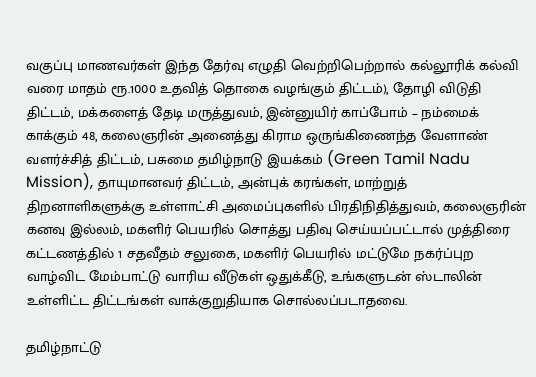வகுப்பு மாணவர்கள் இந்த தேர்வு எழுதி வெற்றிபெற்றால் கல்லூரிக் கல்வி வரை மாதம் ரூ.1000 உதவித் தொகை வழங்கும் திட்டம்), தோழி விடுதி திட்டம், மக்களைத் தேடி மருத்துவம், இன்னுயிர் காப்போம் – நம்மைக் காக்கும் 48, கலைஞரின் அனைத்து கிராம ஒருங்கிணைந்த வேளாண் வளர்ச்சித் திட்டம், பசுமை தமிழ்நாடு இயக்கம் (Green Tamil Nadu Mission), தாயுமானவர் திட்டம், அன்புக் கரங்கள், மாற்றுத் திறனாளிகளுக்கு உள்ளாட்சி அமைப்புகளில் பிரதிநிதித்துவம், கலைஞரின் கனவு இல்லம், மகளிர் பெயரில் சொத்து பதிவு செய்யப்பட்டால் முத்திரை கட்டணத்தில் 1 சதவீதம் சலுகை, மகளிர் பெயரில் மட்டுமே நகர்ப்புற வாழ்விட மேம்பாட்டு வாரிய வீடுகள் ஒதுக்கீடு, உங்களுடன் ஸ்டாலின் உள்ளிட்ட திட்டங்கள் வாக்குறுதியாக சொல்லப்படாதவை.

தமிழ்நாட்டு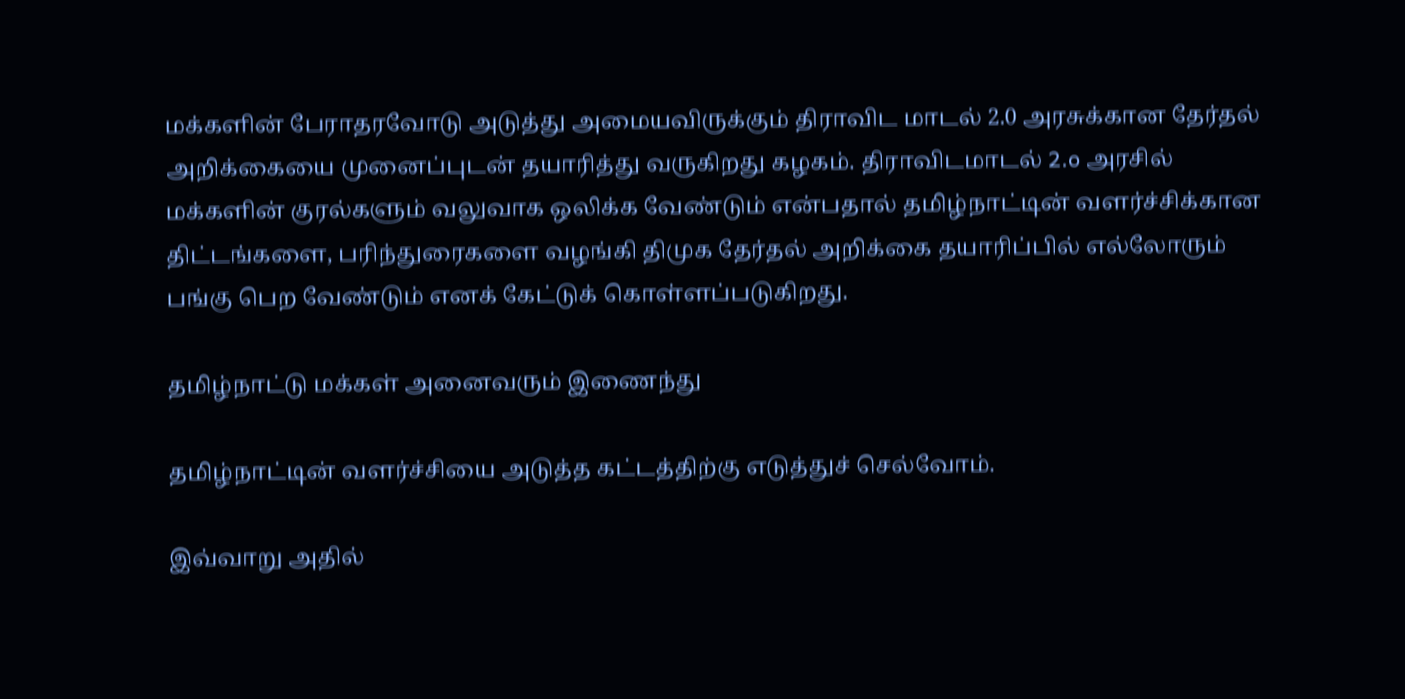மக்களின் பேராதரவோடு அடுத்து அமையவிருக்கும் திராவிட மாடல் 2.0 அரசுக்கான தேர்தல் அறிக்கையை முனைப்புடன் தயாரித்து வருகிறது கழகம். திராவிடமாடல் 2.o அரசில் மக்களின் குரல்களும் வலுவாக ஒலிக்க வேண்டும் என்பதால் தமிழ்நாட்டின் வளர்ச்சிக்கான திட்டங்களை, பரிந்துரைகளை வழங்கி திமுக தேர்தல் அறிக்கை தயாரிப்பில் எல்லோரும் பங்கு பெற வேண்டும் எனக் கேட்டுக் கொள்ளப்படுகிறது.

தமிழ்நாட்டு மக்கள் அனைவரும் இணைந்து

தமிழ்நாட்டின் வளர்ச்சியை அடுத்த கட்டத்திற்கு எடுத்துச் செல்வோம்.

இவ்வாறு அதில்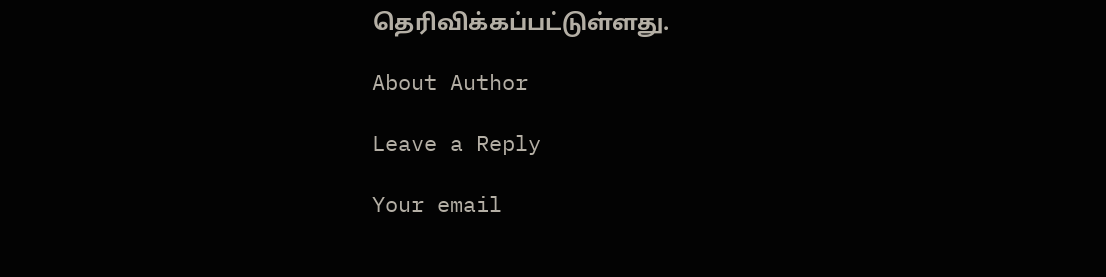தெரிவிக்கப்பட்டுள்ளது.

About Author

Leave a Reply

Your email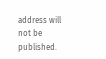address will not be published.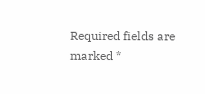Required fields are marked *